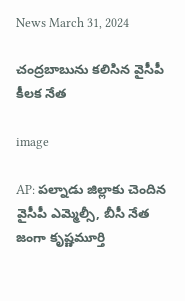News March 31, 2024

చంద్రబాబును కలిసిన వైసీపీ కీలక నేత

image

AP: పల్నాడు జిల్లాకు చెందిన వైసీపీ ఎమ్మెల్సీ, బీసీ నేత జంగా కృష్ణమూర్తి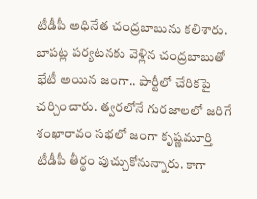టీడీపీ అధినేత చంద్రబాబును కలిశారు. బాపట్ల పర్యటనకు వెళ్లిన చంద్రబాబుతో భేటీ అయిన జంగా.. పార్టీలో చేరికపై చర్చించారు. త్వరలోనే గురజాలలో జరిగే శంఖారావం సభలో జంగా కృష్ణమూర్తి టీడీపీ తీర్థం పుచ్చుకోనున్నారు. కాగా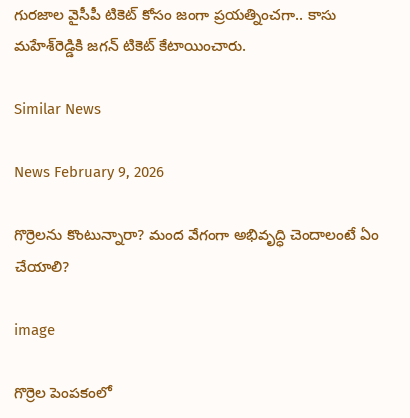గురజాల వైసీపీ టికెట్ కోసం జంగా ప్రయత్నించగా.. కాసు మహేశ్‌రెడ్డికి జగన్ టికెట్ కేటాయించారు.

Similar News

News February 9, 2026

గొర్రెలను కొంటున్నారా? మంద వేగంగా అభివృద్ధి చెందాలంటే ఏం చేయాలి?

image

గొర్రెల పెంపకంలో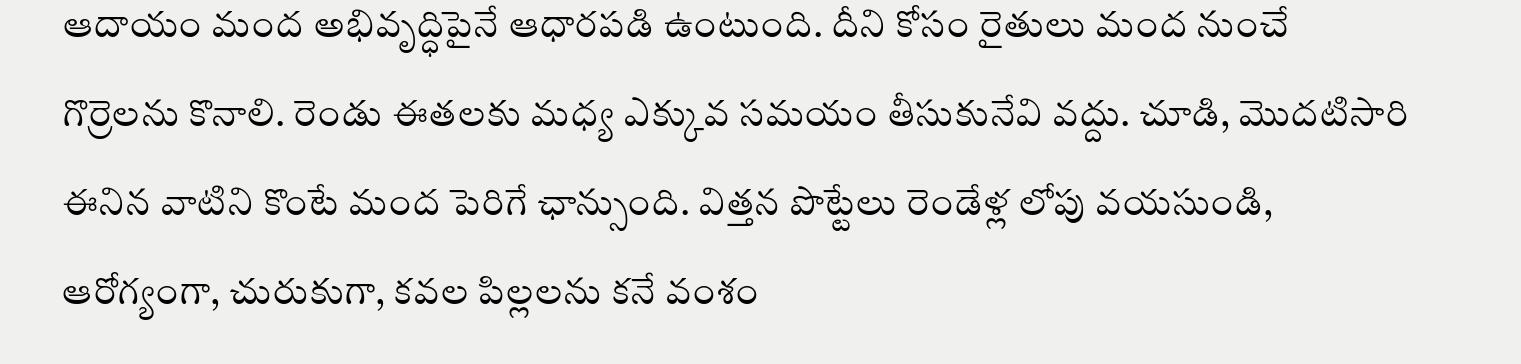ఆదాయం మంద అభివృద్ధిపైనే ఆధారపడి ఉంటుంది. దీని కోసం రైతులు మంద నుంచే గొర్రెలను కొనాలి. రెండు ఈతలకు మధ్య ఎక్కువ సమయం తీసుకునేవి వద్దు. చూడి, మొదటిసారి ఈనిన వాటిని కొంటే మంద పెరిగే ఛాన్సుంది. విత్తన పొట్టేలు రెండేళ్ల లోపు వయసుండి, ఆరోగ్యంగా, చురుకుగా, కవల పిల్లలను కనే వంశం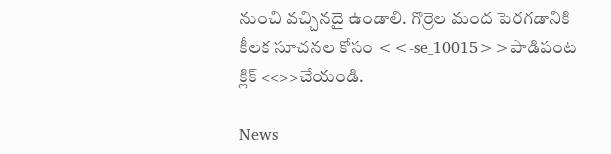నుంచి వచ్చినదై ఉండాలి. గొర్రెల మంద పెరగడానికి కీలక సూచనల కోసం <<-se_10015>>పాడిపంట క్లిక్ <<>>చేయండి.

News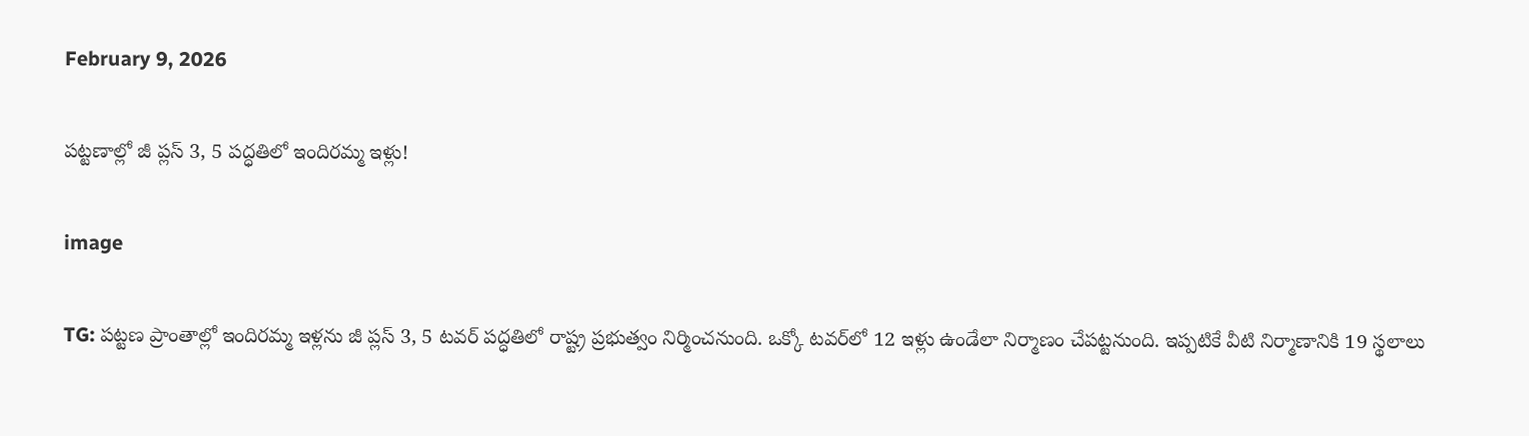February 9, 2026

పట్టణాల్లో జీ ప్లస్ 3, 5 పద్ధతిలో ఇందిరమ్మ ఇళ్లు!

image

TG: పట్టణ ప్రాంతాల్లో ఇందిరమ్మ ఇళ్లను జీ ప్లస్ 3, 5 టవర్ పద్ధతిలో రాష్ట్ర ప్రభుత్వం నిర్మించనుంది. ఒక్కో టవర్‌లో 12 ఇళ్లు ఉండేలా నిర్మాణం చేపట్టనుంది. ఇప్పటికే వీటి నిర్మాణానికి 19 స్థలాలు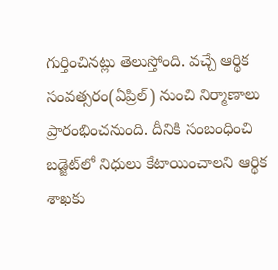గుర్తించినట్లు తెలుస్తోంది. వచ్చే ఆర్థిక సంవత్సరం(ఏప్రిల్) నుంచి నిర్మాణాలు ప్రారంభించనుంది. దీనికి సంబంధించి బడ్జెట్‌లో నిధులు కేటాయించాలని ఆర్థిక శాఖకు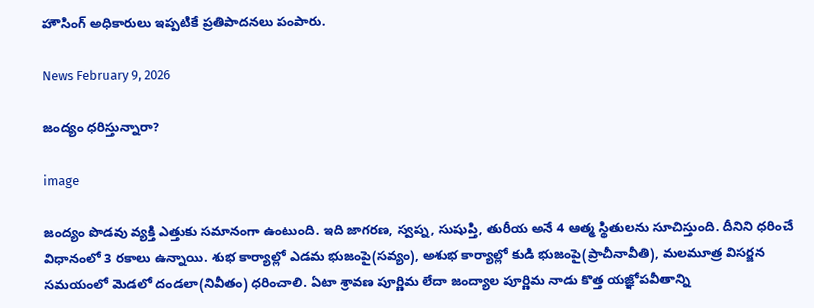హౌసింగ్ అధికారులు ఇప్పటికే ప్రతిపాదనలు పంపారు.

News February 9, 2026

జంద్యం ధరిస్తున్నారా?

image

జంద్యం పొడవు వ్యక్తి ఎత్తుకు సమానంగా ఉంటుంది. ఇది జాగరణ, స్వప్న, సుషుప్తి, తురీయ అనే 4 ఆత్మ స్థితులను సూచిస్తుంది. దీనిని ధరించే విధానంలో 3 రకాలు ఉన్నాయి. శుభ కార్యాల్లో ఎడమ భుజంపై(సవ్యం), అశుభ కార్యాల్లో కుడి భుజంపై(ప్రాచీనావీతి), మలమూత్ర విసర్జన సమయంలో మెడలో దండలా(నివీతం) ధరించాలి. ఏటా శ్రావణ పూర్ణిమ లేదా జంద్యాల పూర్ణిమ నాడు కొత్త యజ్ఞోపవీతాన్ని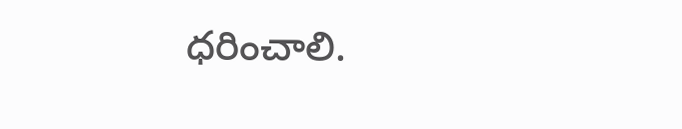ధరించాలి.